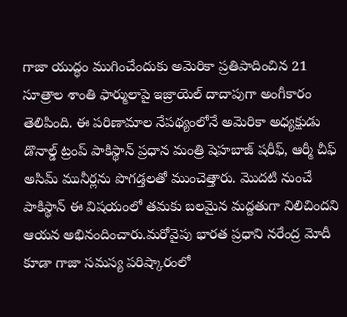గాజా యుద్ధం ముగించేందుకు అమెరికా ప్రతిపాదించిన 21 సూత్రాల శాంతి ఫార్ములాపై ఇజ్రాయెల్ దాదాపుగా అంగీకారం తెలిపింది. ఈ పరిణామాల నేపథ్యంలోనే అమెరికా అధ్యక్షుడు డొనాల్డ్ ట్రంప్ పాకిస్థాన్ ప్రధాన మంత్రి షెహబాజ్ షరీఫ్, ఆర్మీ చీఫ్ అసిమ్ మునీర్లను పొగడ్తలతో ముంచెత్తారు. మొదటి నుంచే పాకిస్థాన్ ఈ విషయంలో తమకు బలమైన మద్దతుగా నిలిచిందని ఆయన అభినందించారు.మరోవైపు భారత ప్రధాని నరేంద్ర మోదీ కూడా గాజా సమస్య పరిష్కారంలో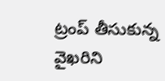ట్రంప్ తీసుకున్న వైఖరిని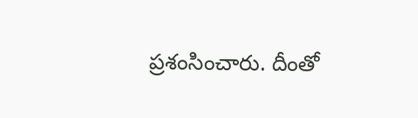ప్రశంసించారు. దీంతో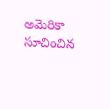అమెరికా సూచించిన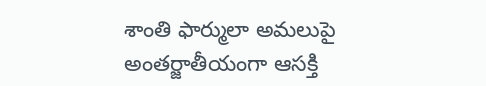శాంతి ఫార్ములా అమలుపై అంతర్జాతీయంగా ఆసక్తి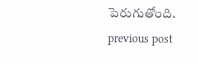పెరుగుతోంది.
previous post